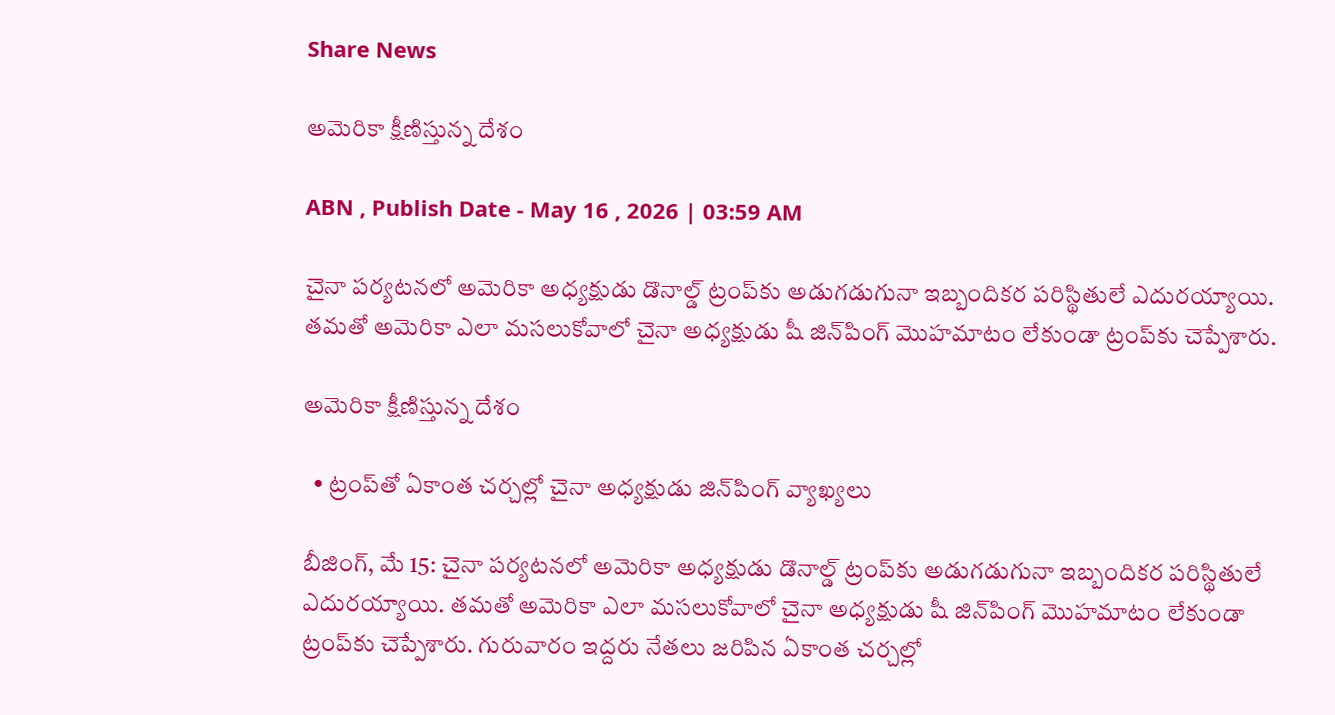Share News

అమెరికా క్షీణిస్తున్న దేశం

ABN , Publish Date - May 16 , 2026 | 03:59 AM

చైనా పర్యటనలో అమెరికా అధ్యక్షుడు డొనాల్డ్‌ ట్రంప్‌కు అడుగడుగునా ఇబ్బందికర పరిస్థితులే ఎదురయ్యాయి. తమతో అమెరికా ఎలా మసలుకోవాలో చైనా అధ్యక్షుడు షీ జిన్‌పింగ్‌ మొహమాటం లేకుండా ట్రంప్‌కు చెప్పేశారు.

అమెరికా క్షీణిస్తున్న దేశం

  • ట్రంప్‌తో ఏకాంత చర్చల్లో చైనా అధ్యక్షుడు జిన్‌పింగ్‌ వ్యాఖ్యలు

బీజింగ్‌, మే 15: చైనా పర్యటనలో అమెరికా అధ్యక్షుడు డొనాల్డ్‌ ట్రంప్‌కు అడుగడుగునా ఇబ్బందికర పరిస్థితులే ఎదురయ్యాయి. తమతో అమెరికా ఎలా మసలుకోవాలో చైనా అధ్యక్షుడు షీ జిన్‌పింగ్‌ మొహమాటం లేకుండా ట్రంప్‌కు చెప్పేశారు. గురువారం ఇద్దరు నేతలు జరిపిన ఏకాంత చర్చల్లో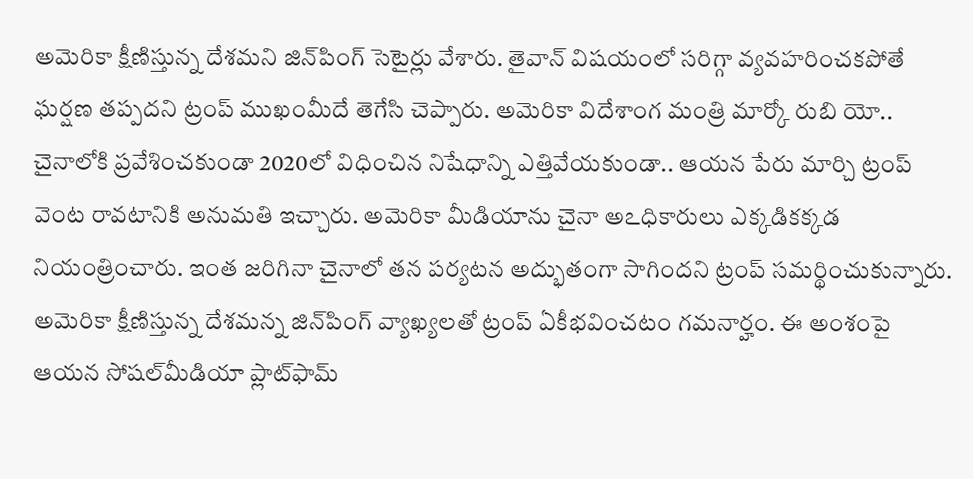అమెరికా క్షీణిస్తున్న దేశమని జిన్‌పింగ్‌ సెటైర్లు వేశారు. తైవాన్‌ విషయంలో సరిగ్గా వ్యవహరించకపోతే ఘర్షణ తప్పదని ట్రంప్‌ ముఖంమీదే తెగేసి చెప్పారు. అమెరికా విదేశాంగ మంత్రి మార్కో రుబి యో.. చైనాలోకి ప్రవేశించకుండా 2020లో విధించిన నిషేధాన్ని ఎత్తివేయకుండా.. ఆయన పేరు మార్చి ట్రంప్‌ వెంట రావటానికి అనుమతి ఇచ్చారు. అమెరికా మీడియాను చైనా అఽధికారులు ఎక్కడికక్కడ నియంత్రించారు. ఇంత జరిగినా చైనాలో తన పర్యటన అద్భుతంగా సాగిందని ట్రంప్‌ సమర్థించుకున్నారు. అమెరికా క్షీణిస్తున్న దేశమన్న జిన్‌పింగ్‌ వ్యాఖ్యలతో ట్రంప్‌ ఏకీభవించటం గమనార్హం. ఈ అంశంపై ఆయన సోషల్‌మీడియా ప్లాట్‌ఫామ్‌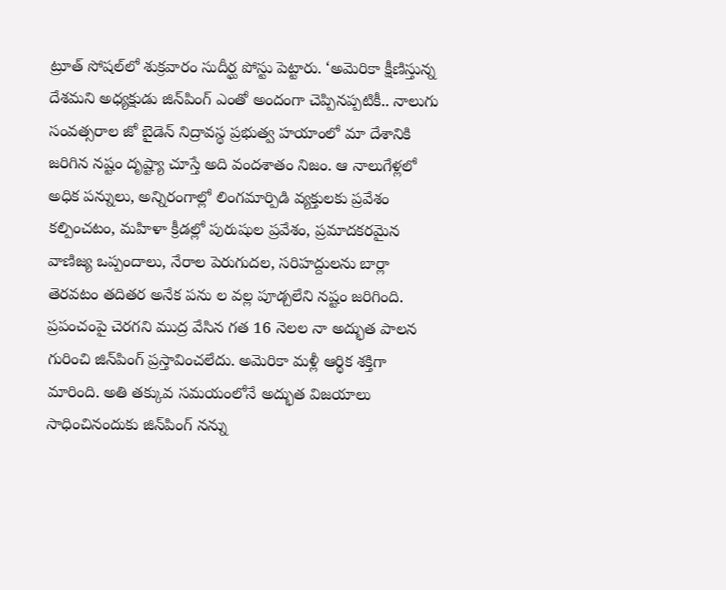ట్రూత్‌ సోషల్‌లో శుక్రవారం సుదీర్ఘ పోస్టు పెట్టారు. ‘అమెరికా క్షీణిస్తున్న దేశమని అధ్యక్షుడు జిన్‌పింగ్‌ ఎంతో అందంగా చెప్పినప్పటికీ.. నాలుగు సంవత్సరాల జో బైడెన్‌ నిద్రావస్థ ప్రభుత్వ హయాంలో మా దేశానికి జరిగిన నష్టం దృష్ట్యా చూస్తే అది వందశాతం నిజం. ఆ నాలుగేళ్లలో అధిక పన్నులు, అన్నిరంగాల్లో లింగమార్పిడి వ్యక్తులకు ప్రవేశం కల్పించటం, మహిళా క్రీడల్లో పురుషుల ప్రవేశం, ప్రమాదకరమైన వాణిజ్య ఒప్పందాలు, నేరాల పెరుగుదల, సరిహద్దులను బార్లా తెరవటం తదితర అనేక పను ల వల్ల పూడ్చలేని నష్టం జరిగింది. ప్రపంచంపై చెరగని ముద్ర వేసిన గత 16 నెలల నా అద్భుత పాలన గురించి జిన్‌పింగ్‌ ప్రస్తావించలేదు. అమెరికా మళ్లీ ఆర్థిక శక్తిగా మారింది. అతి తక్కువ సమయంలోనే అద్భుత విజయాలు సాధించినందుకు జిన్‌పింగ్‌ నన్ను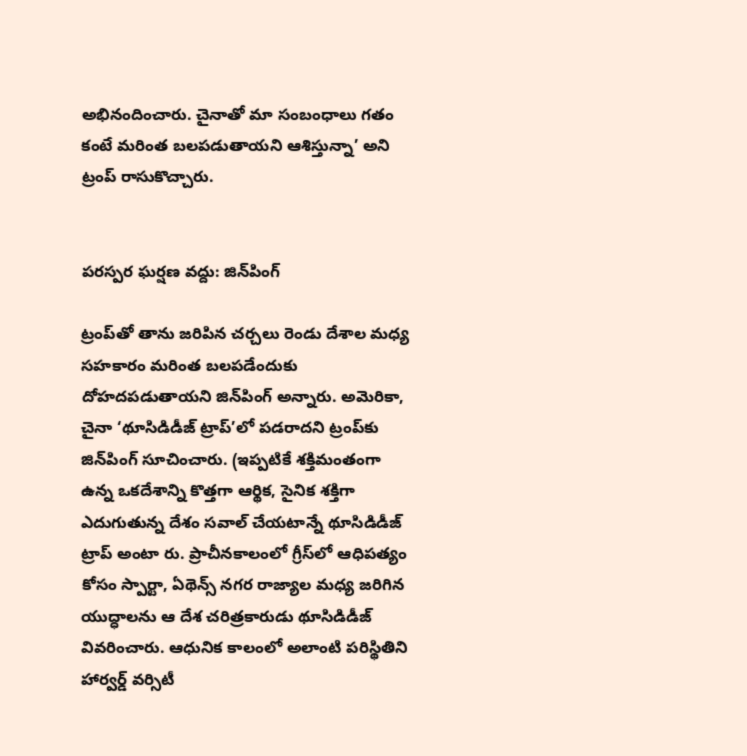అభినందించారు. చైనాతో మా సంబంధాలు గతం కంటే మరింత బలపడుతాయని ఆశిస్తున్నా’ అని ట్రంప్‌ రాసుకొచ్చారు.


పరస్పర ఘర్షణ వద్దు: జిన్‌పింగ్‌

ట్రంప్‌తో తాను జరిపిన చర్చలు రెండు దేశాల మధ్య సహకారం మరింత బలపడేందుకు దోహదపడుతాయని జిన్‌పింగ్‌ అన్నారు. అమెరికా, చైనా ‘థూసిడిడీజ్‌ ట్రాప్‌’లో పడరాదని ట్రంప్‌కు జిన్‌పింగ్‌ సూచించారు. (ఇప్పటికే శక్తిమంతంగా ఉన్న ఒకదేశాన్ని కొత్తగా ఆర్థిక, సైనిక శక్తిగా ఎదుగుతున్న దేశం సవాల్‌ చేయటాన్నే థూసిడిడీజ్‌ ట్రాప్‌ అంటా రు. ప్రాచీనకాలంలో గ్రీస్‌లో ఆధిపత్యం కోసం స్పార్టా, ఏథెన్స్‌ నగర రాజ్యాల మధ్య జరిగిన యుద్ధాలను ఆ దేశ చరిత్రకారుడు థూసిడిడీజ్‌ వివరించారు. ఆధునిక కాలంలో అలాంటి పరిస్థితిని హార్వర్డ్‌ వర్సిటీ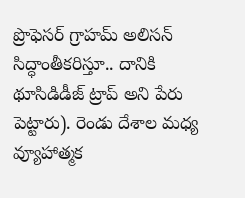ప్రొఫెసర్‌ గ్రాహమ్‌ అలిసన్‌ సిద్ధాంతీకరిస్తూ.. దానికి థూసిడిడీజ్‌ ట్రాప్‌ అని పేరు పెట్టారు). రెండు దేశాల మధ్య వ్యూహాత్మక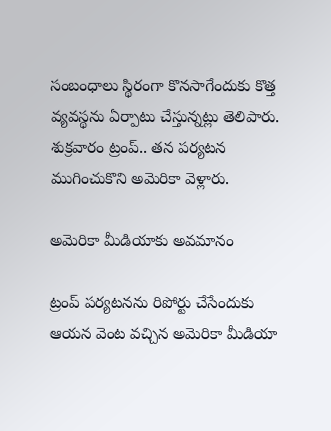సంబంధాలు స్థిరంగా కొనసాగేందుకు కొత్త వ్యవస్థను ఏర్పాటు చేస్తున్నట్లు తెలిపారు. శుక్రవారం ట్రంప్‌.. తన పర్యటన ముగించుకొని అమెరికా వెళ్లారు.

అమెరికా మీడియాకు అవమానం

ట్రంప్‌ పర్యటనను రిపోర్టు చేసేందుకు ఆయన వెంట వచ్చిన అమెరికా మీడియా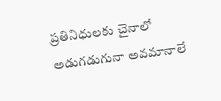ప్రతినిధులకు చైనాలో అడుగడుగునా అవమానాలే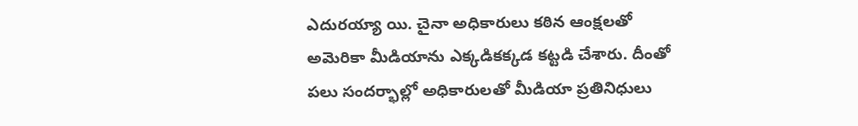ఎదురయ్యా యి. చైనా అధికారులు కఠిన ఆంక్షలతో అమెరికా మీడియాను ఎక్కడికక్కడ కట్టడి చేశారు. దీంతో పలు సందర్భాల్లో అధికారులతో మీడియా ప్రతినిధులు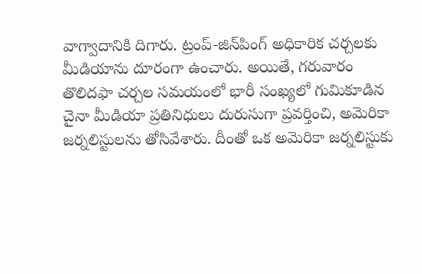వాగ్వాదానికి దిగారు. ట్రంప్‌-జిన్‌పింగ్‌ అధికారిక చర్చలకు మీడియాను దూరంగా ఉంచారు. అయితే, గరువారం తొలిదఫా చర్చల సమయంలో భారీ సంఖ్యలో గుమికూడిన చైనా మీడియా ప్రతినిధులు దురుసుగా ప్రవర్తించి, అమెరికా జర్నలిస్టులను తోసివేశారు. దీంతో ఒక అమెరికా జర్నలిస్టుకు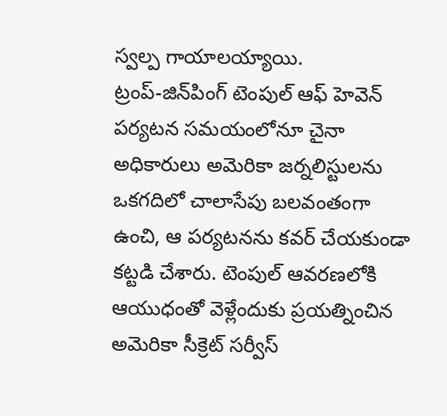స్వల్ప గాయాలయ్యాయి. ట్రంప్‌-జిన్‌పింగ్‌ టెంపుల్‌ ఆఫ్‌ హెవెన్‌ పర్యటన సమయంలోనూ చైనా అధికారులు అమెరికా జర్నలిస్టులను ఒకగదిలో చాలాసేపు బలవంతంగా ఉంచి, ఆ పర్యటనను కవర్‌ చేయకుండా కట్టడి చేశారు. టెంపుల్‌ ఆవరణలోకి ఆయుధంతో వెళ్లేందుకు ప్రయత్నించిన అమెరికా సీక్రెట్‌ సర్వీస్‌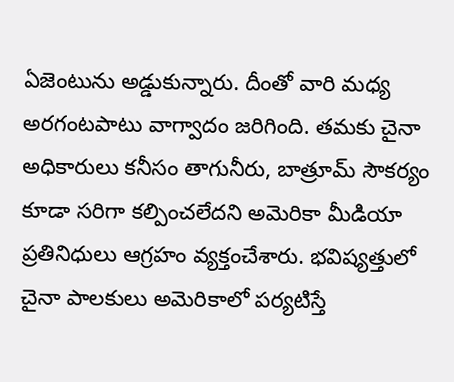ఏజెంటును అడ్డుకున్నారు. దీంతో వారి మధ్య అరగంటపాటు వాగ్వాదం జరిగింది. తమకు చైనా అధికారులు కనీసం తాగునీరు, బాత్రూమ్‌ సౌకర్యం కూడా సరిగా కల్పించలేదని అమెరికా మీడియా ప్రతినిధులు ఆగ్రహం వ్యక్తంచేశారు. భవిష్యత్తులో చైనా పాలకులు అమెరికాలో పర్యటిస్తే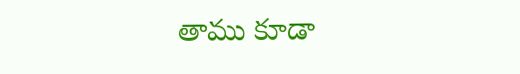తాము కూడా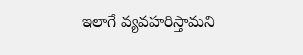ఇలాగే వ్యవహరిస్తామని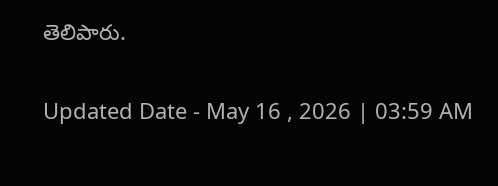తెలిపారు.

Updated Date - May 16 , 2026 | 03:59 AM